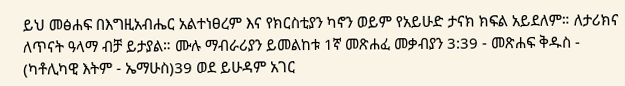ይህ መፅሐፍ በእግዚአብሔር አልተነፀረም እና የክርስቲያን ካኖን ወይም የአይሁድ ታናክ ክፍል አይደለም። ለታሪክና ለጥናት ዓላማ ብቻ ይታያል። ሙሉ ማብራሪያን ይመልከቱ 1ኛ መጽሐፈ መቃብያን 3:39 - መጽሐፍ ቅዱስ - (ካቶሊካዊ እትም - ኤማሁስ)39 ወደ ይሁዳም አገር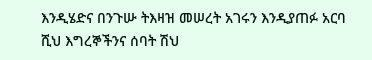እንዲሄድና በንጉሡ ትእዛዝ መሠረት አገሩን እንዲያጠፉ አርባ ሺህ እግረኞችንና ሰባት ሽህ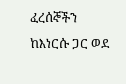ፈረሰኞችን ከእነርሱ ጋር ወደ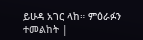ይሁዳ አገር ላከ። ምዕራፉን ተመልከት |